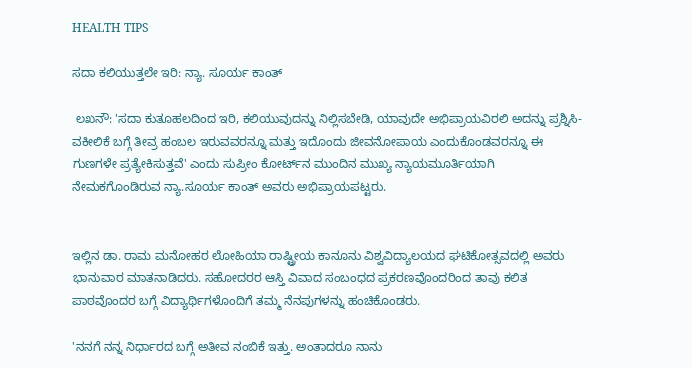HEALTH TIPS

ಸದಾ ಕಲಿಯುತ್ತಲೇ ಇರಿ: ನ್ಯಾ. ಸೂರ್ಯ ಕಾಂತ್‌

 ಲಖನೌ: 'ಸದಾ ಕುತೂಹಲದಿಂದ ಇರಿ, ಕಲಿಯುವುದನ್ನು ನಿಲ್ಲಿಸಬೇಡಿ, ಯಾವುದೇ ಅಭಿಪ್ರಾಯವಿರಲಿ ಅದನ್ನು ಪ್ರಶ್ನಿಸಿ- ವಕೀಲಿಕೆ ಬಗ್ಗೆ ತೀವ್ರ ಹಂಬಲ ಇರುವವರನ್ನೂ ಮತ್ತು ಇದೊಂದು ಜೀವನೋಪಾಯ ಎಂದುಕೊಂಡವರನ್ನೂ ಈ ಗುಣಗಳೇ ಪ್ರತ್ಯೇಕಿಸುತ್ತವೆ' ಎಂದು ಸುಪ್ರೀಂ ಕೋರ್ಟ್‌ನ ಮುಂದಿನ ಮುಖ್ಯ ನ್ಯಾಯಮೂರ್ತಿಯಾಗಿ ನೇಮಕಗೊಂಡಿರುವ ನ್ಯಾ.ಸೂರ್ಯ ಕಾಂತ್‌ ಅವರು ಅಭಿಪ್ರಾಯಪಟ್ಟರು.


ಇಲ್ಲಿನ ಡಾ. ರಾಮ ಮನೋಹರ ಲೋಹಿಯಾ ರಾಷ್ಟ್ರೀಯ ಕಾನೂನು ವಿಶ್ವವಿದ್ಯಾಲಯದ ಘಟಿಕೋತ್ಸವದಲ್ಲಿ ಅವರು ಭಾನುವಾರ ಮಾತನಾಡಿದರು. ಸಹೋದರರ ಆಸ್ತಿ ವಿವಾದ ಸಂಬಂಧದ ಪ್ರಕರಣವೊಂದರಿಂದ ತಾವು ಕಲಿತ ಪಾಠವೊಂದರ ಬಗ್ಗೆ ವಿದ್ಯಾರ್ಥಿಗಳೊಂದಿಗೆ ತಮ್ಮ ನೆನಪುಗಳನ್ನು ಹಂಚಿಕೊಂಡರು.

'ನನಗೆ ನನ್ನ ನಿರ್ಧಾರದ ಬಗ್ಗೆ ಅತೀವ ನಂಬಿಕೆ ಇತ್ತು. ಅಂತಾದರೂ ನಾನು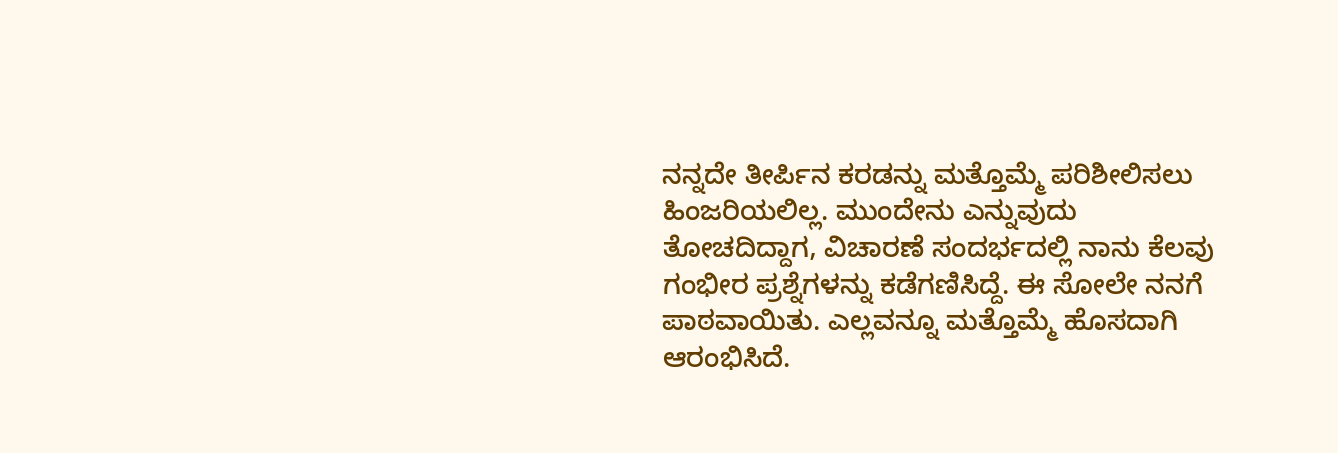ನನ್ನದೇ ತೀರ್ಪಿನ ಕರಡನ್ನು ಮತ್ತೊಮ್ಮೆ ಪರಿಶೀಲಿಸಲು ಹಿಂಜರಿಯಲಿಲ್ಲ. ಮುಂದೇನು ಎನ್ನುವುದು ತೋಚದಿದ್ದಾಗ, ವಿಚಾರಣೆ ಸಂದರ್ಭದಲ್ಲಿ ನಾನು ಕೆಲವು ಗಂಭೀರ ಪ್ರಶ್ನೆಗಳನ್ನು ಕಡೆಗಣಿಸಿದ್ದೆ. ಈ ಸೋಲೇ ನನಗೆ ಪಾಠವಾಯಿತು. ಎಲ್ಲವನ್ನೂ ಮತ್ತೊಮ್ಮೆ ಹೊಸದಾಗಿ ಆರಂಭಿಸಿದೆ.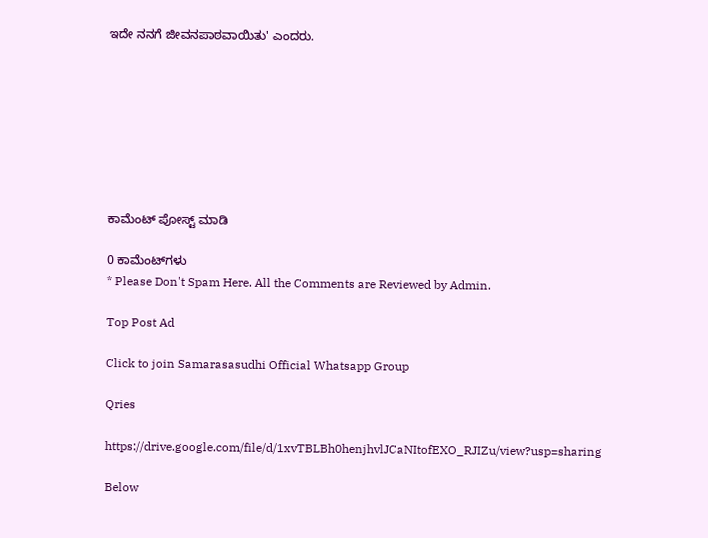ಇದೇ ನನಗೆ ಜೀವನಪಾಠವಾಯಿತು' ಎಂದರು.








ಕಾಮೆಂಟ್‌‌ ಪೋಸ್ಟ್‌ ಮಾಡಿ

0 ಕಾಮೆಂಟ್‌ಗಳು
* Please Don't Spam Here. All the Comments are Reviewed by Admin.

Top Post Ad

Click to join Samarasasudhi Official Whatsapp Group

Qries

https://drive.google.com/file/d/1xvTBLBh0henjhvlJCaNItofEXO_RJIZu/view?usp=sharing

Below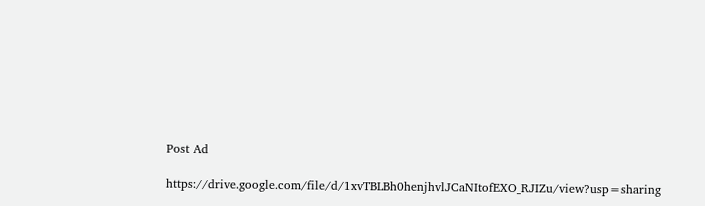Post Ad

https://drive.google.com/file/d/1xvTBLBh0henjhvlJCaNItofEXO_RJIZu/view?usp=sharing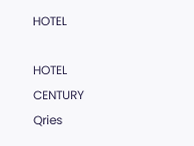HOTEL

HOTEL
CENTURY
Qries